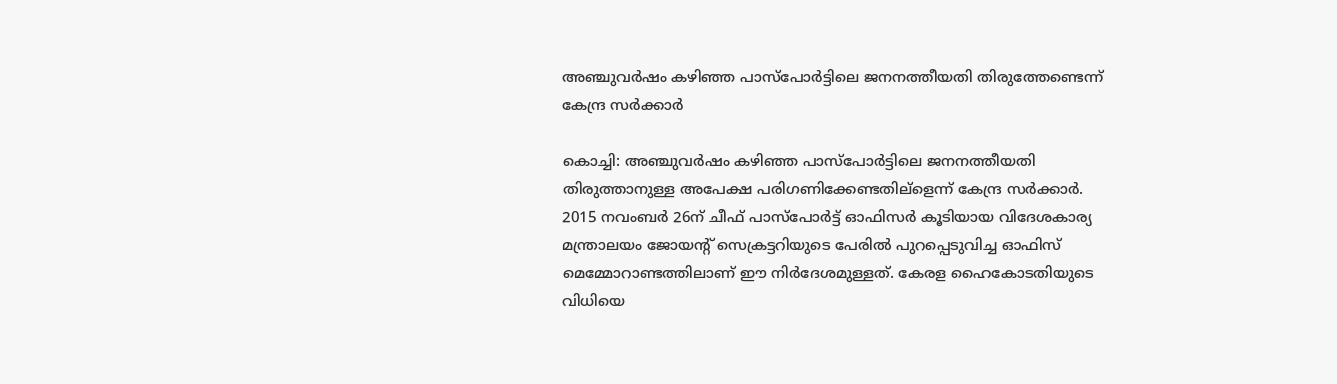അഞ്ചുവര്‍ഷം കഴിഞ്ഞ പാസ്പോര്‍ട്ടിലെ ജനനത്തീയതി തിരുത്തേണ്ടെന്ന് കേന്ദ്ര സര്‍ക്കാര്‍

കൊച്ചി: അഞ്ചുവര്‍ഷം കഴിഞ്ഞ പാസ്പോര്‍ട്ടിലെ ജനനത്തീയതി തിരുത്താനുള്ള അപേക്ഷ പരിഗണിക്കേണ്ടതില്ളെന്ന് കേന്ദ്ര സര്‍ക്കാര്‍. 2015 നവംബര്‍ 26ന് ചീഫ് പാസ്പോര്‍ട്ട് ഓഫിസര്‍ കൂടിയായ വിദേശകാര്യ മന്ത്രാലയം ജോയന്‍റ് സെക്രട്ടറിയുടെ പേരില്‍ പുറപ്പെടുവിച്ച ഓഫിസ് മെമ്മോറാണ്ടത്തിലാണ് ഈ നിര്‍ദേശമുള്ളത്. കേരള ഹൈകോടതിയുടെ വിധിയെ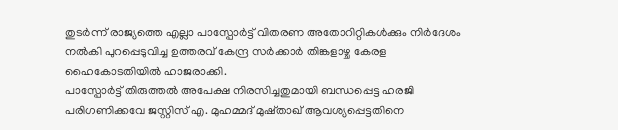തുടര്‍ന്ന് രാജ്യത്തെ എല്ലാ പാസ്പോര്‍ട്ട് വിതരണ അതോറിറ്റികള്‍ക്കും നിര്‍ദേശം നല്‍കി പുറപ്പെടുവിച്ച ഉത്തരവ് കേന്ദ്ര സര്‍ക്കാര്‍ തിങ്കളാഴ്ച കേരള ഹൈകോടതിയില്‍ ഹാജരാക്കി.
പാസ്പോര്‍ട്ട് തിരുത്തല്‍ അപേക്ഷ നിരസിച്ചതുമായി ബന്ധപ്പെട്ട ഹരജി പരിഗണിക്കവേ ജസ്റ്റിസ് എ. മുഹമ്മദ് മുഷ്താഖ് ആവശ്യപ്പെട്ടതിനെ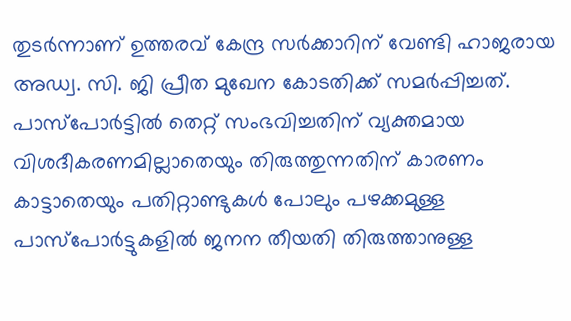തുടര്‍ന്നാണ് ഉത്തരവ് കേന്ദ്ര സര്‍ക്കാറിന് വേണ്ടി ഹാജരായ അഡ്വ. സി. ജി പ്രീത മുഖേന കോടതിക്ക് സമര്‍പ്പിച്ചത്.
പാസ്പോര്‍ട്ടില്‍ തെറ്റ് സംഭവിച്ചതിന് വ്യക്തമായ വിശദീകരണമില്ലാതെയും തിരുത്തുന്നതിന് കാരണം കാട്ടാതെയും പതിറ്റാണ്ടുകള്‍ പോലും പഴക്കമുള്ള പാസ്പോര്‍ട്ടുകളില്‍ ജനന തീയതി തിരുത്താനുള്ള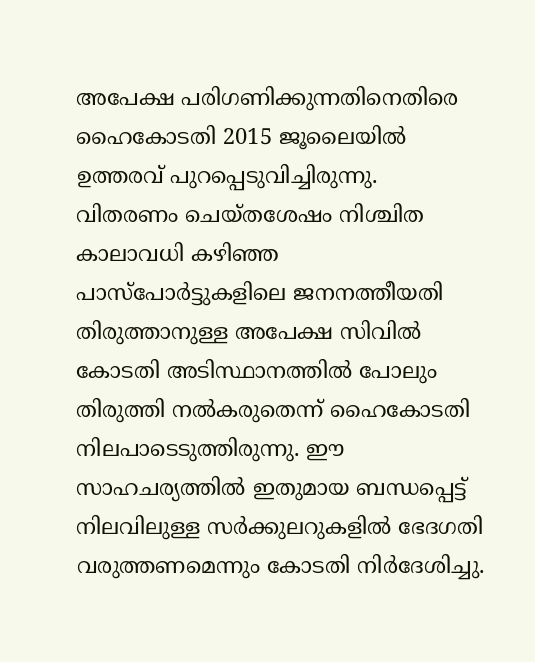അപേക്ഷ പരിഗണിക്കുന്നതിനെതിരെ ഹൈകോടതി 2015 ജൂലൈയില്‍ ഉത്തരവ് പുറപ്പെടുവിച്ചിരുന്നു. വിതരണം ചെയ്തശേഷം നിശ്ചിത കാലാവധി കഴിഞ്ഞ പാസ്പോര്‍ട്ടുകളിലെ ജനനത്തീയതി തിരുത്താനുള്ള അപേക്ഷ സിവില്‍ കോടതി അടിസ്ഥാനത്തില്‍ പോലും തിരുത്തി നല്‍കരുതെന്ന് ഹൈകോടതി നിലപാടെടുത്തിരുന്നു. ഈ സാഹചര്യത്തില്‍ ഇതുമായ ബന്ധപ്പെട്ട് നിലവിലുള്ള സര്‍ക്കുലറുകളില്‍ ഭേദഗതി വരുത്തണമെന്നും കോടതി നിര്‍ദേശിച്ചു.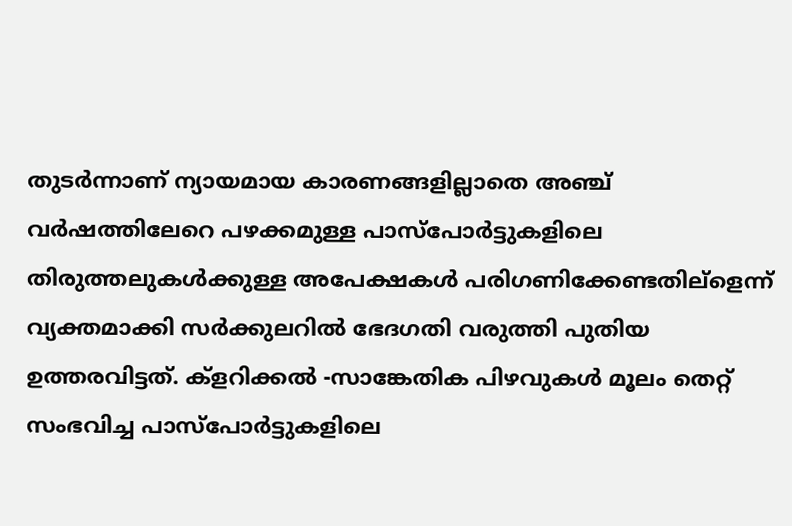തുടര്‍ന്നാണ് ന്യായമായ കാരണങ്ങളില്ലാതെ അഞ്ച് വര്‍ഷത്തിലേറെ പഴക്കമുള്ള പാസ്പോര്‍ട്ടുകളിലെ തിരുത്തലുകള്‍ക്കുള്ള അപേക്ഷകള്‍ പരിഗണിക്കേണ്ടതില്ളെന്ന് വ്യക്തമാക്കി സര്‍ക്കുലറില്‍ ഭേദഗതി വരുത്തി പുതിയ ഉത്തരവിട്ടത്. ക്ളറിക്കല്‍ -സാങ്കേതിക പിഴവുകള്‍ മൂലം തെറ്റ് സംഭവിച്ച പാസ്പോര്‍ട്ടുകളിലെ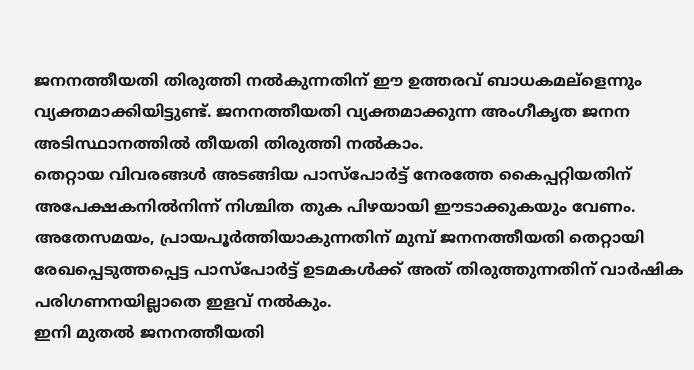ജനനത്തീയതി തിരുത്തി നല്‍കുന്നതിന് ഈ ഉത്തരവ് ബാധകമല്ളെന്നും വ്യക്തമാക്കിയിട്ടുണ്ട്. ജനനത്തീയതി വ്യക്തമാക്കുന്ന അംഗീകൃത ജനന അടിസ്ഥാനത്തില്‍ തീയതി തിരുത്തി നല്‍കാം.
തെറ്റായ വിവരങ്ങള്‍ അടങ്ങിയ പാസ്പോര്‍ട്ട് നേരത്തേ കൈപ്പറ്റിയതിന് അപേക്ഷകനില്‍നിന്ന് നിശ്ചിത തുക പിഴയായി ഈടാക്കുകയും വേണം. അതേസമയം, പ്രായപൂര്‍ത്തിയാകുന്നതിന് മുമ്പ് ജനനത്തീയതി തെറ്റായി രേഖപ്പെടുത്തപ്പെട്ട പാസ്പോര്‍ട്ട് ഉടമകള്‍ക്ക് അത് തിരുത്തുന്നതിന് വാര്‍ഷിക പരിഗണനയില്ലാതെ ഇളവ് നല്‍കും.
ഇനി മുതല്‍ ജനനത്തീയതി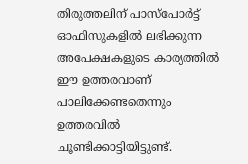തിരുത്തലിന് പാസ്പോര്‍ട്ട് ഓഫിസുകളില്‍ ലഭിക്കുന്ന അപേക്ഷകളുടെ കാര്യത്തില്‍ ഈ ഉത്തരവാണ് പാലിക്കേണ്ടതെന്നും ഉത്തരവില്‍ ചൂണ്ടിക്കാട്ടിയിട്ടുണ്ട്.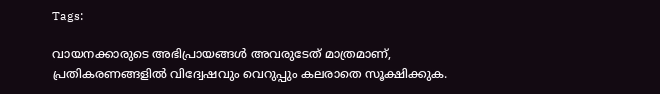Tags:

വായനക്കാരുടെ അഭിപ്രായങ്ങള്‍ അവരുടേത് മാത്രമാണ്, പ്രതികരണങ്ങളിൽ വിദ്വേഷവും വെറുപ്പും കലരാതെ സൂക്ഷിക്കുക.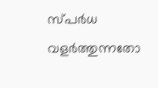സ്പർധ വളർത്തുന്നതോ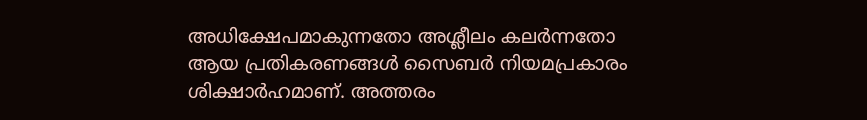അധിക്ഷേപമാകുന്നതോ അശ്ലീലം കലർന്നതോ ആയ പ്രതികരണങ്ങൾ സൈബർ നിയമപ്രകാരം ശിക്ഷാർഹമാണ്. അത്തരം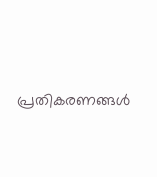പ്രതികരണങ്ങൾ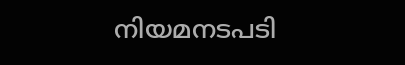നിയമനടപടി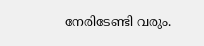നേരിടേണ്ടി വരും.